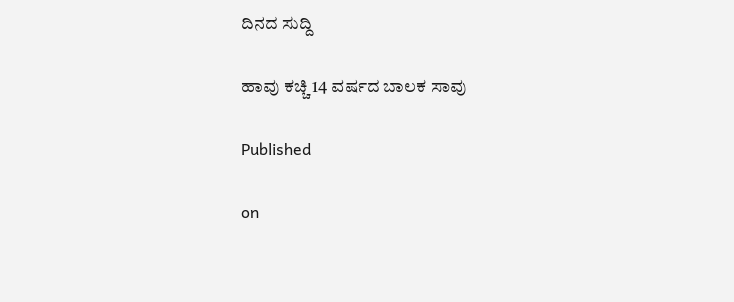ದಿನದ ಸುದ್ದಿ

ಹಾವು ಕಚ್ಚಿ 14 ವರ್ಷದ ಬಾಲಕ ಸಾವು

Published

on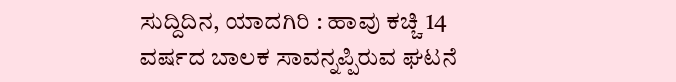ಸುದ್ದಿದಿನ, ಯಾದಗಿರಿ : ಹಾವು ಕಚ್ಚಿ 14 ವರ್ಷದ ಬಾಲಕ ಸಾವನ್ನಪ್ಪಿರುವ ಘಟನೆ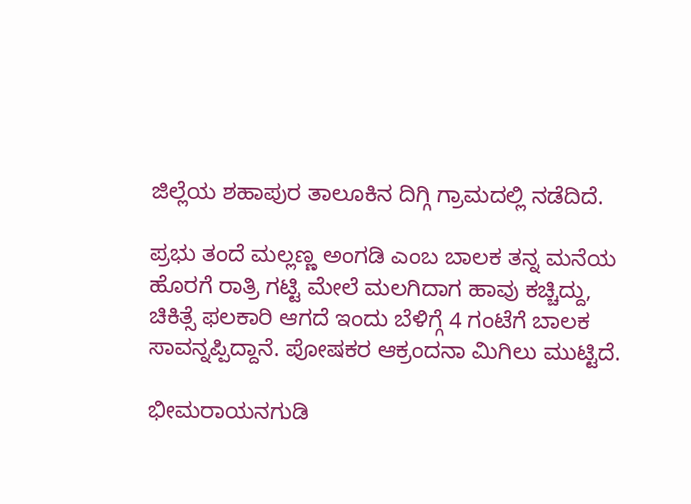ಜಿಲ್ಲೆಯ ಶಹಾಪುರ ತಾಲೂಕಿನ ದಿಗ್ಗಿ ಗ್ರಾಮದಲ್ಲಿ ನಡೆದಿದೆ.

ಪ್ರಭು ತಂದೆ ಮಲ್ಲಣ್ಣ ಅಂಗಡಿ ಎಂಬ ಬಾಲಕ ತನ್ನ ಮನೆಯ ಹೊರಗೆ ರಾತ್ರಿ ಗಟ್ಟಿ ಮೇಲೆ ಮಲಗಿದಾಗ ಹಾವು ಕಚ್ಚಿದ್ದು, ಚಿಕಿತ್ಸೆ ಫಲಕಾರಿ ಆಗದೆ ಇಂದು ಬೆಳಿಗ್ಗೆ 4 ಗಂಟೆಗೆ ಬಾಲಕ ಸಾವನ್ನಪ್ಪಿದ್ದಾನೆ. ಪೋಷಕರ ಆಕ್ರಂದನಾ ಮಿಗಿಲು ಮುಟ್ಟಿದೆ.

ಭೀಮರಾಯನಗುಡಿ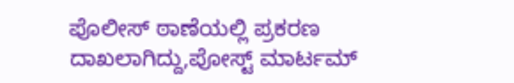ಪೊಲೀಸ್ ಠಾಣೆಯಲ್ಲಿ ಪ್ರಕರಣ ದಾಖಲಾಗಿದ್ದು,ಪೋಸ್ಟ್ ಮಾರ್ಟಮ್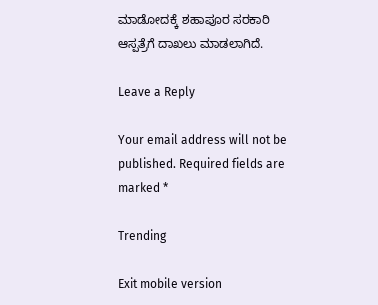ಮಾಡೋದಕ್ಕೆ ಶಹಾಪೂರ ಸರಕಾರಿ ಆಸ್ಪತ್ರೆಗೆ ದಾಖಲು ಮಾಡಲಾಗಿದೆ.

Leave a Reply

Your email address will not be published. Required fields are marked *

Trending

Exit mobile version